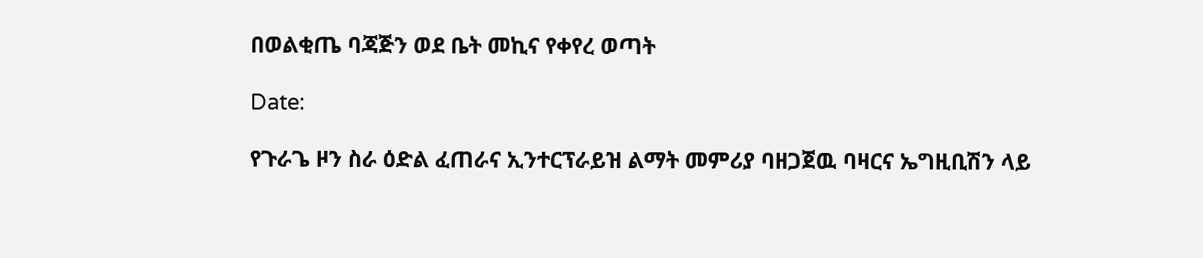በወልቂጤ ባጃጅን ወደ ቤት መኪና የቀየረ ወጣት

Date:

የጉራጌ ዞን ስራ ዕድል ፈጠራና ኢንተርፕራይዝ ልማት መምሪያ ባዘጋጀዉ ባዛርና ኤግዚቢሽን ላይ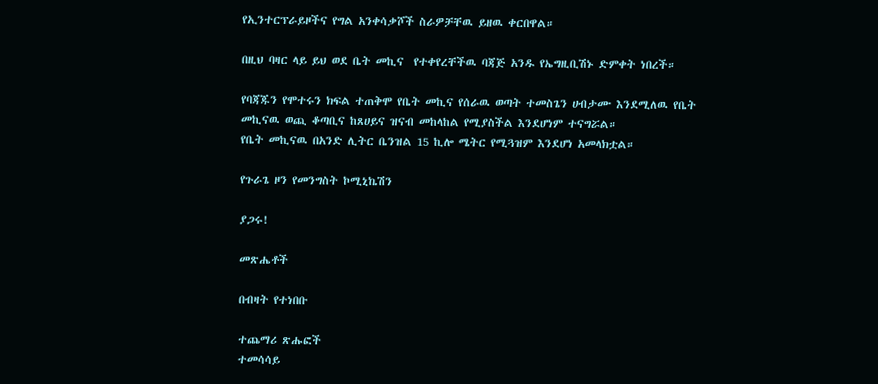የኢንተርፕራይዞችና የግል አንቀሳቃሾች ስራዎቻቸዉ ይዘዉ ቀርበዋል።

በዚህ ባዛር ላይ ይህ ወደ ቤት መኪና  የተቀየረቸችዉ ባጃጅ አንዱ የኤግዚቢሽኑ ድምቀት ነበረች።

የባጃጁን የሞተሩን ክፍል ተጠቅሞ የቤት መኪና የሰራዉ ወጣት ተመስጌን ሀብታሙ እንደሚለዉ የቤት መኪናዉ ወጪ ቆጣቢና ከጸሀይና ዝናብ መከላከል የሚያስችል እንደሆነም ተናግሯል።
የቤት መኪናዉ በአንድ ሊትር ቤንዝል 15 ኪሎ ሜትር የሚጓዝም እንደሆነ አመላክቷል።

የጉራጌ ዞን የመንግስት ኮሚኒኬሽን

ያጋሩ!

መጽሔቶች

በብዛት የተነበቡ

ተጨማሪ ጽሑፎች
ተመሳሳይ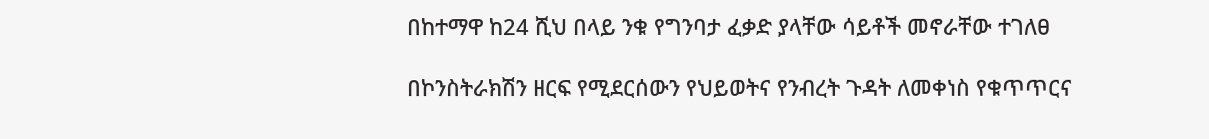በከተማዋ ከ24 ሺህ በላይ ንቁ የግንባታ ፈቃድ ያላቸው ሳይቶች መኖራቸው ተገለፀ

በኮንስትራክሽን ዘርፍ የሚደርሰውን የህይወትና የንብረት ጉዳት ለመቀነስ የቁጥጥርና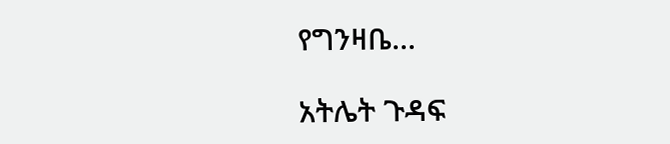የግንዛቤ...

አትሌት ጉዳፍ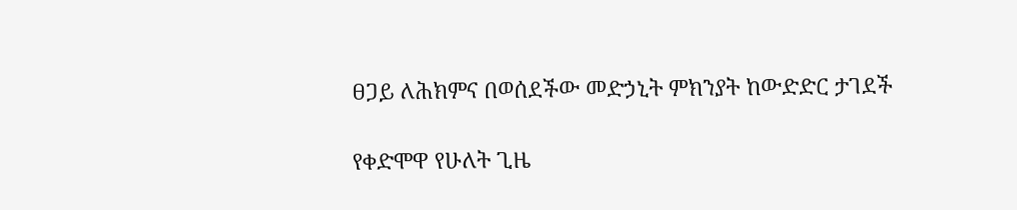ፀጋይ ለሕክምና በወሰደችው መድኃኒት ምክንያት ከውድድር ታገደች

የቀድሞዋ የሁለት ጊዜ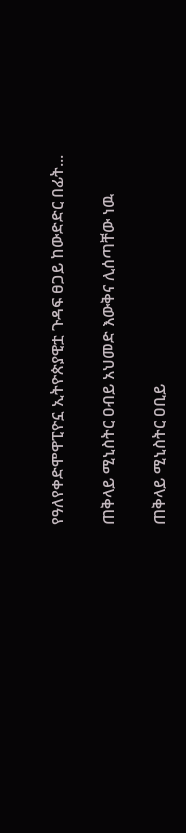የዓለየቀድሞዋፒዮኗ ኢትዮጵያዊቷ ጉዳፍ ፀጋይ ከውድድር በፊት...

ጠቅላይ ሚኒስትር ዐብይ አህመድ እውቅና ሊሰጣቸው ነዉ

ጠቅላይ ሚኒስትር ዐቢይ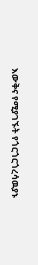እውቅና የሚያገኙት የጎርጎርጎረሳዉያኑ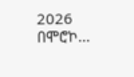2026 በሞሮኮ...